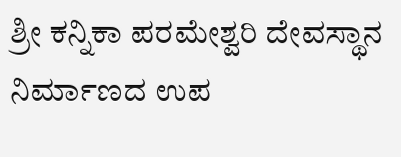ಶ್ರೀ ಕನ್ನಿಕಾ ಪರಮೇಶ್ವರಿ ದೇವಸ್ಥಾನ ನಿರ್ಮಾಣದ ಉಪ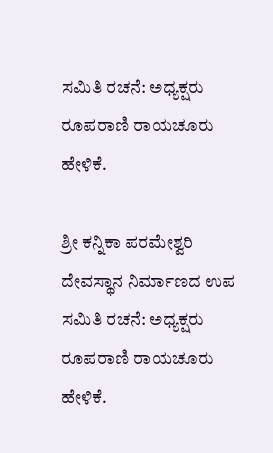ಸಮಿತಿ ರಚನೆ: ಅಧ್ಯಕ್ಷರು ರೂಪರಾಣಿ ರಾಯಚೂರು ಹೇಳಿಕೆ.

ಶ್ರೀ ಕನ್ನಿಕಾ ಪರಮೇಶ್ವರಿ ದೇವಸ್ಥಾನ ನಿರ್ಮಾಣದ ಉಪ ಸಮಿತಿ ರಚನೆ: ಅಧ್ಯಕ್ಷರು ರೂಪರಾಣಿ ರಾಯಚೂರು ಹೇಳಿಕೆ.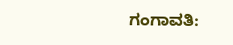ಗಂಗಾವತಿ: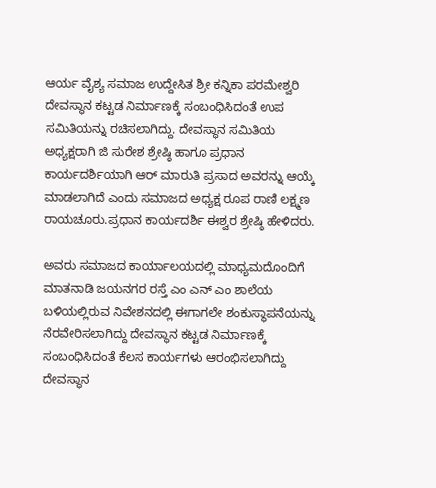ಆರ್ಯ ವೈಶ್ಯ ಸಮಾಜ ಉದ್ದೇಸಿತ ಶ್ರೀ ಕನ್ನಿಕಾ ಪರಮೇಶ್ವರಿ ದೇವಸ್ಥಾನ ಕಟ್ಟಡ ನಿರ್ಮಾಣಕ್ಕೆ ಸಂಬಂಧಿಸಿದಂತೆ ಉಪ ಸಮಿತಿಯನ್ನು ರಚಿಸಲಾಗಿದ್ದು. ದೇವಸ್ಥಾನ ಸಮಿತಿಯ ಅಧ್ಯಕ್ಷರಾಗಿ ಜಿ ಸುರೇಶ ಶ್ರೇಷ್ಠಿ ಹಾಗೂ ಪ್ರಧಾನ ಕಾರ್ಯದರ್ಶಿಯಾಗಿ ಆರ್ ಮಾರುತಿ ಪ್ರಸಾದ ಅವರನ್ನು ಆಯ್ಕೆ ಮಾಡಲಾಗಿದೆ ಎಂದು ಸಮಾಜದ ಅಧ್ಯಕ್ಷ ರೂಪ ರಾಣಿ ಲಕ್ಷ್ಮಣ ರಾಯಚೂರು.ಪ್ರಧಾನ ಕಾರ್ಯದರ್ಶಿ ಈಶ್ವರ ಶ್ರೇಷ್ಠಿ ಹೇಳಿದರು.

ಅವರು ಸಮಾಜದ ಕಾರ್ಯಾಲಯದಲ್ಲಿ ಮಾಧ್ಯಮದೊಂದಿಗೆ ಮಾತನಾಡಿ ಜಯನಗರ ರಸ್ತೆ ಎಂ ಎನ್ ಎಂ ಶಾಲೆಯ ಬಳಿಯಲ್ಲಿರುವ ನಿವೇಶನದಲ್ಲಿ ಈಗಾಗಲೇ ಶಂಕುಸ್ಥಾಪನೆಯನ್ನು ನೆರವೇರಿಸಲಾಗಿದ್ದು ದೇವಸ್ಥಾನ ಕಟ್ಟಡ ನಿರ್ಮಾಣಕ್ಕೆ ಸಂಬಂಧಿಸಿದಂತೆ ಕೆಲಸ ಕಾರ್ಯಗಳು ಆರಂಭಿಸಲಾಗಿದ್ದು ದೇವಸ್ಥಾನ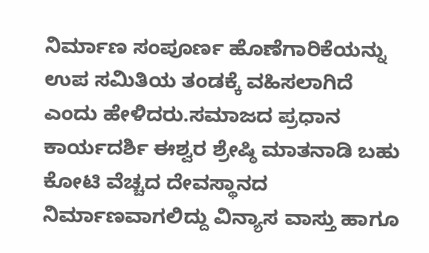ನಿರ್ಮಾಣ ಸಂಪೂರ್ಣ ಹೊಣೆಗಾರಿಕೆಯನ್ನು ಉಪ ಸಮಿತಿಯ ತಂಡಕ್ಕೆ ವಹಿಸಲಾಗಿದೆ ಎಂದು ಹೇಳಿದರು.ಸಮಾಜದ ಪ್ರಧಾನ ಕಾರ್ಯದರ್ಶಿ ಈಶ್ವರ ಶ್ರೇಷ್ಠಿ ಮಾತನಾಡಿ ಬಹು ಕೋಟಿ ವೆಚ್ಚದ ದೇವಸ್ಥಾನದ ನಿರ್ಮಾಣವಾಗಲಿದ್ದು ವಿನ್ಯಾಸ ವಾಸ್ತು ಹಾಗೂ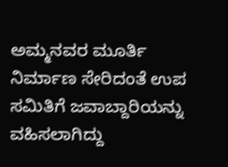ಅಮ್ಮನವರ ಮೂರ್ತಿ ನಿರ್ಮಾಣ ಸೇರಿದಂತೆ ಉಪ ಸಮಿತಿಗೆ ಜವಾಬ್ದಾರಿಯನ್ನು ವಹಿಸಲಾಗಿದ್ದು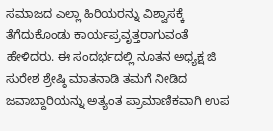ಸಮಾಜದ ಎಲ್ಲಾ ಹಿರಿಯರನ್ನು ವಿಶ್ವಾಸಕ್ಕೆ ತೆಗೆದುಕೊಂಡು ಕಾರ್ಯಪ್ರವೃತ್ತರಾಗುವಂತೆ ಹೇಳಿದರು. ಈ ಸಂದರ್ಭದಲ್ಲಿ ನೂತನ ಅಧ್ಯಕ್ಷ ಜಿ ಸುರೇಶ ಶ್ರೇಷ್ಠಿ ಮಾತನಾಡಿ ತಮಗೆ ನೀಡಿದ ಜವಾಬ್ದಾರಿಯನ್ನು ಅತ್ಯಂತ ಪ್ರಾಮಾಣಿಕವಾಗಿ ಉಪ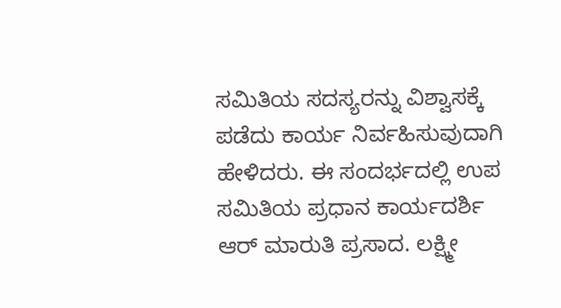ಸಮಿತಿಯ ಸದಸ್ಯರನ್ನು ವಿಶ್ವಾಸಕ್ಕೆ ಪಡೆದು ಕಾರ್ಯ ನಿರ್ವಹಿಸುವುದಾಗಿ ಹೇಳಿದರು. ಈ ಸಂದರ್ಭದಲ್ಲಿ ಉಪ ಸಮಿತಿಯ ಪ್ರಧಾನ ಕಾರ್ಯದರ್ಶಿ ಆರ್ ಮಾರುತಿ ಪ್ರಸಾದ. ಲಕ್ಷ್ಮೀ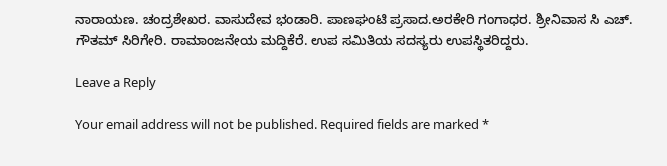ನಾರಾಯಣ. ಚಂದ್ರಶೇಖರ. ವಾಸುದೇವ ಭಂಡಾರಿ. ಪಾಣಘಂಟಿ ಪ್ರಸಾದ.ಅರಕೇರಿ ಗಂಗಾಧರ. ಶ್ರೀನಿವಾಸ ಸಿ ಎಚ್. ಗೌತಮ್ ಸಿರಿಗೇರಿ. ರಾಮಾಂಜನೇಯ ಮದ್ದಿಕೆರೆ. ಉಪ ಸಮಿತಿಯ ಸದಸ್ಯರು ಉಪಸ್ಥಿತರಿದ್ದರು.

Leave a Reply

Your email address will not be published. Required fields are marked *